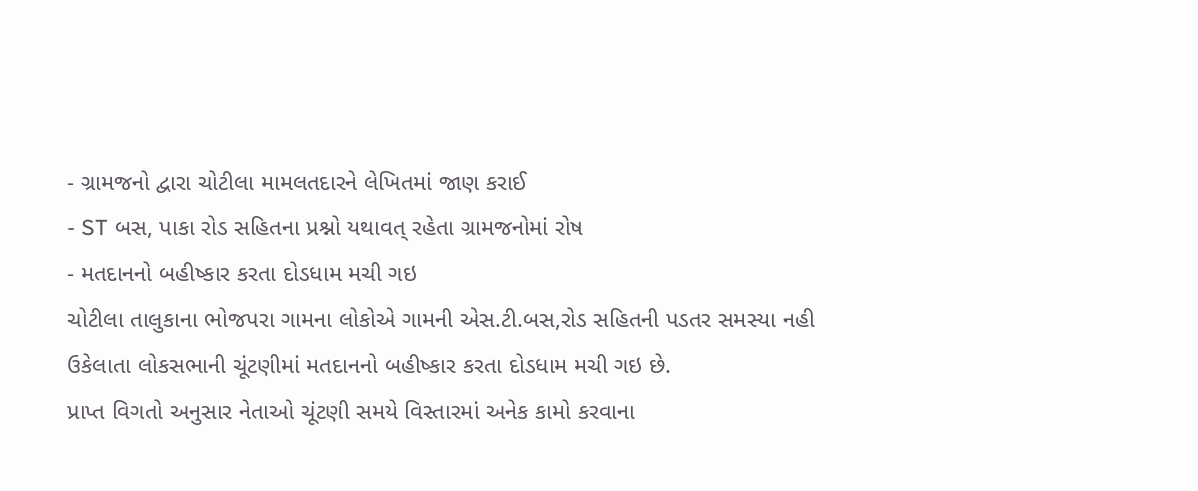- ગ્રામજનો દ્વારા ચોટીલા મામલતદારને લેખિતમાં જાણ કરાઈ
- ST બસ, પાકા રોડ સહિતના પ્રશ્નો યથાવત્ રહેતા ગ્રામજનોમાં રોષ
- મતદાનનો બહીષ્કાર કરતા દોડધામ મચી ગઇ
ચોટીલા તાલુકાના ભોજપરા ગામના લોકોએ ગામની એસ.ટી.બસ,રોડ સહિતની પડતર સમસ્યા નહી ઉકેલાતા લોકસભાની ચૂંટણીમાં મતદાનનો બહીષ્કાર કરતા દોડધામ મચી ગઇ છે.
પ્રાપ્ત વિગતો અનુસાર નેતાઓ ચૂંટણી સમયે વિસ્તારમાં અનેક કામો કરવાના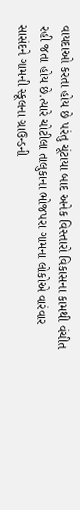વાયદાઓ કરતા હોય છે પરંતુ ચૂંટાયા બાદ અનેક વિસ્તારો વિકાસના કામથી વંચીત રહી જતા હોય છે.ત્યારે ચોટીલા તાલુકાના ભોજપરા ગામના લોકોએ વારંવાર સાસંદને ગામની સ્કૂલના ગ્રાઉન્ડની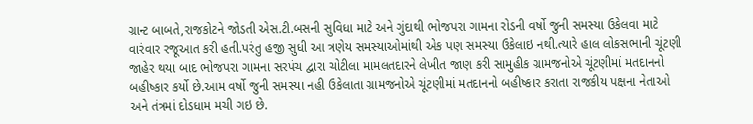ગ્રાન્ટ બાબતે,રાજકોટને જોડતી એસ.ટી.બસની સુવિધા માટે અને ગુંદાથી ભોજપરા ગામના રોડની વર્ષો જુની સમસ્યા ઉકેલવા માટે વારંવાર રજૂઆત કરી હતી.પરંતુ હજી સુધી આ ત્રણેય સમસ્યાઓમાંથી એક પણ સમસ્યા ઉકેલાઇ નથી.ત્યારે હાલ લોકસભાની ચૂંટણી જાહેર થયા બાદ ભોજપરા ગામના સરપંચ દ્વારા ચોટીલા મામલતદારને લેખીત જાણ કરી સામુહીક ગ્રામજનોએ ચૂંટણીમાં મતદાનનો બહીષ્કાર કર્યો છે.આમ વર્ષો જુની સમસ્યા નહી ઉકેલાતા ગ્રામજનોએ ચૂંટણીમાં મતદાનનો બહીષ્કાર કરાતા રાજકીય પક્ષના નેતાઓ અને તંત્રમાં દોડધામ મચી ગઇ છે.